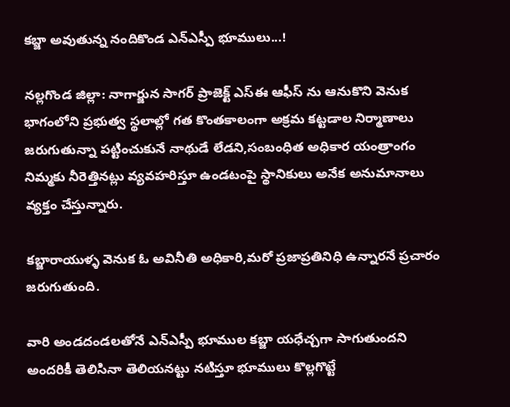కబ్జా అవుతున్న నందికొండ ఎన్ఎస్పీ భూములు...!

నల్లగొండ జిల్లా: నాగార్జున సాగర్ ప్రాజెక్ట్ ఎస్ఈ ఆఫీస్ ను ఆనుకొని వెనుక భాగంలోని ప్రభుత్వ స్థలాల్లో గత కొంతకాలంగా అక్రమ కట్టడాల నిర్మాణాలు జరుగుతున్నా పట్టించుకునే నాథుడే లేడని,సంబంధిత అధికార యంత్రాంగం నిమ్మకు నీరెత్తినట్లు వ్యవహరిస్తూ ఉండటంపై స్థానికులు అనేక అనుమానాలు వ్యక్తం చేస్తున్నారు.

కబ్జారాయుళ్ళ వెనుక ఓ అవినీతి అధికారి,మరో ప్రజాప్రతినిధి ఉన్నారనే ప్రచారం జరుగుతుంది.

వారి అండదండలతోనే ఎన్ఎస్పీ భూముల కబ్జా యధేచ్చగా సాగుతుందని అందరికీ తెలిసినా తెలియనట్టు నటిస్తూ భూములు కొల్లగొట్టే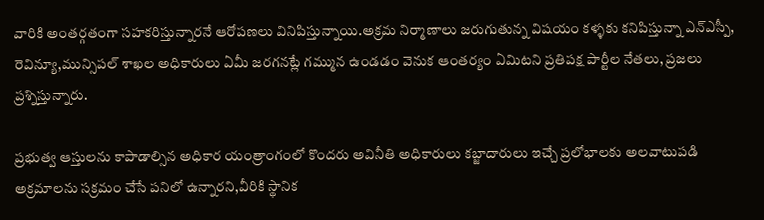వారికి అంతర్గతంగా సహకరిస్తున్నారనే ఆరోపణలు వినిపిస్తున్నాయి.అక్రమ నిర్మాణాలు జరుగుతున్న విషయం కళ్ళకు కనిపిస్తున్నా ఎన్ఎస్పీ, రెవిన్యూ,మున్సిపల్ శాఖల అధికారులు ఏమీ జరగనట్లే గమ్మున ఉండడం వెనుక ఆంతర్యం ఏమిటని ప్రతిపక్ష పార్టీల నేతలు, ప్రజలు ప్రశ్నిస్తున్నారు.

ప్రభుత్వ ఆస్తులను కాపాడాల్సిన అధికార యంత్రాంగంలో కొందరు అవినీతి అధికారులు కబ్జాదారులు ఇచ్చే ప్రలోభాలకు అలవాటుపడి అక్రమాలను సక్రమం చేసే పనిలో ఉన్నారని,వీరికి స్థానిక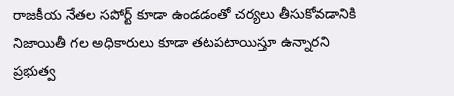రాజకీయ నేతల సపోర్ట్ కూడా ఉండడంతో చర్యలు తీసుకోవడానికి నిజాయితీ గల అధికారులు కూడా తటపటాయిస్తూ ఉన్నారని ప్రభుత్వ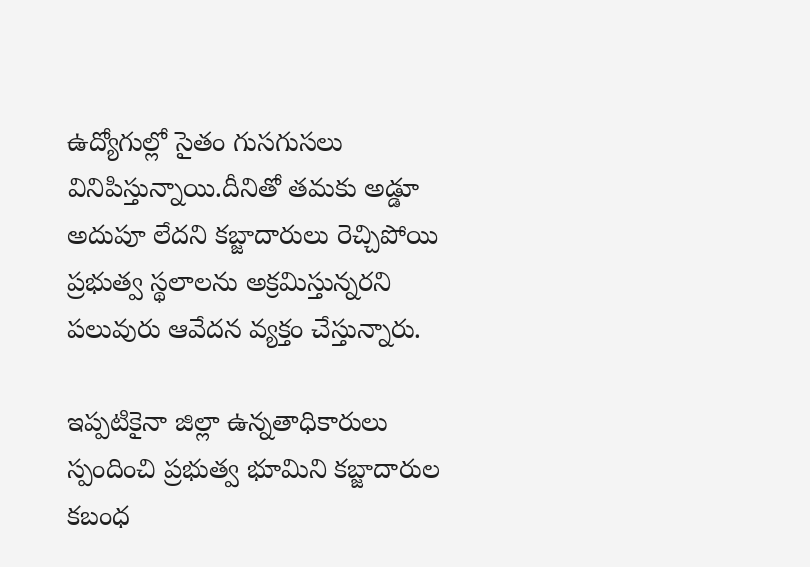ఉద్యోగుల్లో సైతం గుసగుసలు వినిపిస్తున్నాయి.దీనితో తమకు అడ్డూ అదుపూ లేదని కబ్జాదారులు రెచ్చిపోయి ప్రభుత్వ స్థలాలను అక్రమిస్తున్నరని పలువురు ఆవేదన వ్యక్తం చేస్తున్నారు.

ఇప్పటికైనా జిల్లా ఉన్నతాధికారులు స్పందించి ప్రభుత్వ భూమిని కబ్జాదారుల కబంధ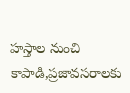హస్తాల నుంచి కాపాడి,ప్రజావసరాలకు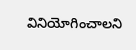వినియోగించాలని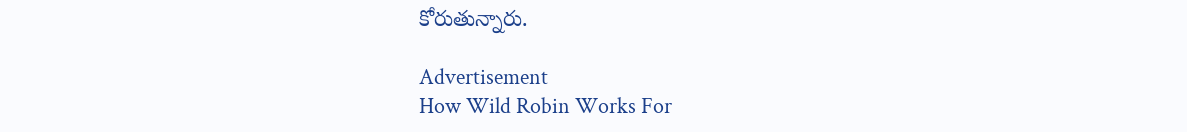కోరుతున్నారు.

Advertisement
How Wild Robin Works For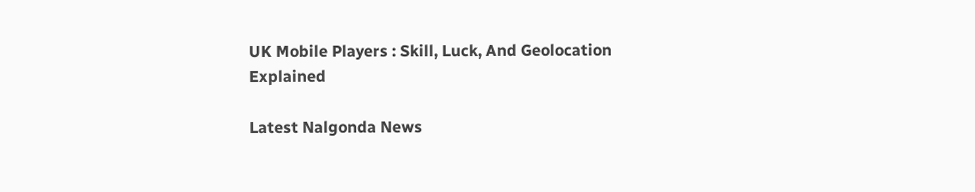UK Mobile Players : Skill, Luck, And Geolocation Explained

Latest Nalgonda News